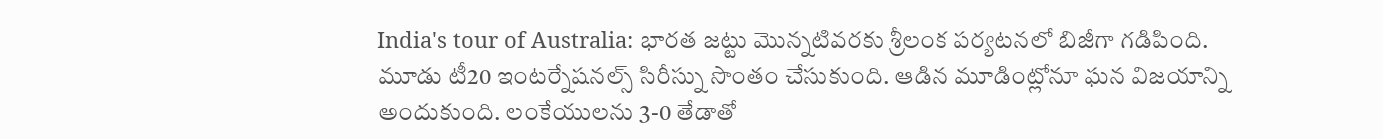India's tour of Australia: భారత జట్టు మొన్నటివరకు శ్రీలంక పర్యటనలో బిజీగా గడిపింది. మూడు టీ20 ఇంటర్నేషనల్స్ సిరీస్ను సొంతం చేసుకుంది. ఆడిన మూడింట్లోనూ ఘన విజయాన్ని అందుకుంది. లంకేయులను 3-0 తేడాతో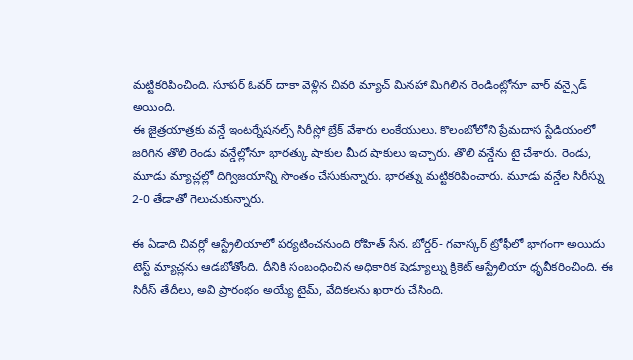మట్టికరిపించింది. సూపర్ ఓవర్ దాకా వెళ్లిన చివరి మ్యాచ్ మినహా మిగిలిన రెండింట్లోనూ వార్ వన్సైడ్ అయింది.
ఈ జైత్రయాత్రకు వన్డే ఇంటర్నేషనల్స్ సిరీస్లో బ్రేక్ వేశారు లంకేయులు. కొలంబోలోని ప్రేమదాస స్టేడియంలో జరిగిన తొలి రెండు వన్డేల్లోనూ భారత్కు షాకుల మీద షాకులు ఇచ్చారు. తొలి వన్డేను టై చేశారు. రెండు, మూడు మ్యాచ్లల్లో దిగ్విజయాన్ని సొంతం చేసుకున్నారు. భారత్ను మట్టికరిపించారు. మూడు వన్డేల సిరీస్ను 2-0 తేడాతో గెలుచుకున్నారు.

ఈ ఏడాది చివర్లో ఆస్ట్రేలియాలో పర్యటించనుంది రోహిత్ సేన. బోర్డర్- గవాస్కర్ ట్రోఫీలో భాగంగా అయిదు టెస్ట్ మ్యాచ్లను ఆడబోతోంది. దీనికి సంబంధించిన అధికారిక షెడ్యూల్ను క్రికెట్ ఆస్ట్రేలియా ధృవీకరించింది. ఈ సిరీస్ తేదీలు, అవి ప్రారంభం అయ్యే టైమ్, వేదికలను ఖరారు చేసింది.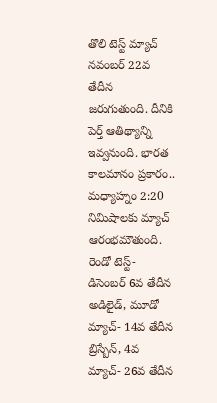తొలి టెస్ట్ మ్యాచ్ నవంబర్ 22వ తేదీన జరుగుతుంది. దీనికి పెర్త్ ఆతిథ్యాన్ని ఇవ్వనుంది. భారత కాలమానం ప్రకారం.. మధ్యాహ్నం 2:20 నిమిషాలకు మ్యాచ్ ఆరంభమౌతుంది. రెండో టెస్ట్- డిసెంబర్ 6వ తేదీన అడిలైడ్, మూడో మ్యాచ్- 14వ తేదీన బ్రిస్బేన్, 4వ మ్యాచ్- 26వ తేదీన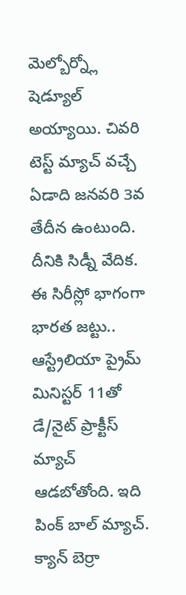మెల్బోర్న్లో షెడ్యూల్ అయ్యాయి. చివరి టెస్ట్ మ్యాచ్ వచ్చే ఏడాది జనవరి 3వ తేదీన ఉంటుంది. దీనికి సిడ్నీ వేదిక.
ఈ సిరీస్లో భాగంగా భారత జట్టు.. ఆస్ట్రేలియా ప్రైమ్ మినిస్టర్ 11తో డే/నైట్ ప్రాక్టీస్ మ్యాచ్ ఆడబోతోంది. ఇది పింక్ బాల్ మ్యాచ్. క్యాన్ బెర్రా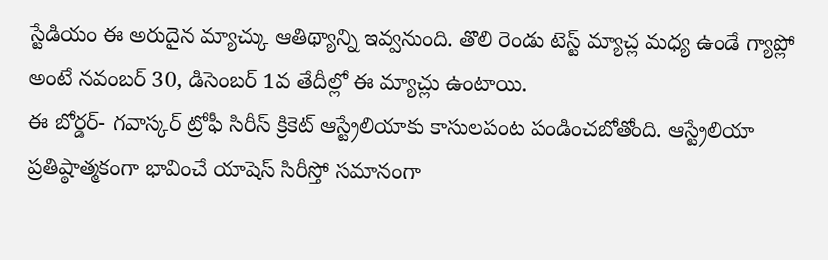స్టేడియం ఈ అరుదైన మ్యాచ్కు ఆతిథ్యాన్ని ఇవ్వనుంది. తొలి రెండు టెస్ట్ మ్యాచ్ల మధ్య ఉండే గ్యాప్లో అంటే నవంబర్ 30, డిసెంబర్ 1వ తేదీల్లో ఈ మ్యాచ్లు ఉంటాయి.
ఈ బోర్డర్- గవాస్కర్ ట్రోఫీ సిరీస్ క్రికెట్ ఆస్ట్రేలియాకు కాసులపంట పండించబోతోంది. ఆస్ట్రేలియా ప్రతిష్ఠాత్మకంగా భావించే యాషెస్ సిరీస్తో సమానంగా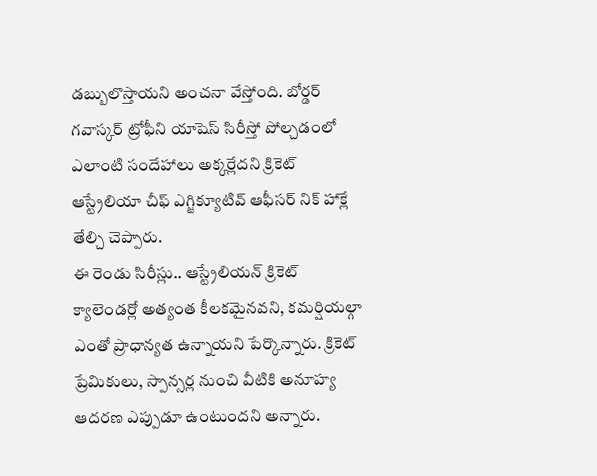డబ్బులొస్తాయని అంచనా వేస్తోంది. బోర్డర్ గవాస్కర్ ట్రోఫీని యాషెస్ సిరీస్తో పోల్చడంలో ఎలాంటి సందేహాలు అక్కర్లేదని క్రికెట్ ఆస్ట్రేలియా చీఫ్ ఎగ్జిక్యూటివ్ ఆఫీసర్ నిక్ హాక్లే తేల్చి చెప్పారు.
ఈ రెండు సిరీస్లు.. ఆస్ట్రేలియన్ క్రికెట్ క్యాలెండర్లో అత్యంత కీలకమైనవని, కమర్షియల్గా ఎంతో ప్రాధాన్యత ఉన్నాయని పేర్కొన్నారు. క్రికెట్ ప్రేమికులు, స్పాన్సర్ల నుంచి వీటికి అనూహ్య ఆదరణ ఎప్పుడూ ఉంటుందని అన్నారు.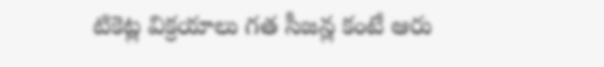టికెట్ల విక్రయాలు గత సీజన్ల కంటే ఆరు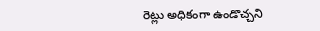రెట్లు అధికంగా ఉండొచ్చని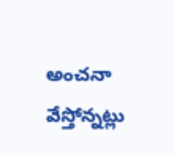అంచనా వేస్తోన్నట్లు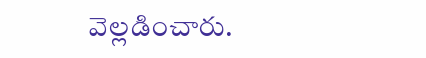వెల్లడించారు.